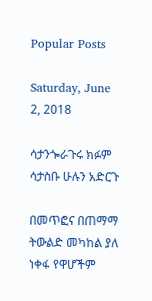Popular Posts

Saturday, June 2, 2018

ሳታንጐራጉሩ ክፉም ሳታስቡ ሁሉን አድርጉ

በመጥፎና በጠማማ ትውልድ መካከል ያለ ነቀፋ የዋሆችም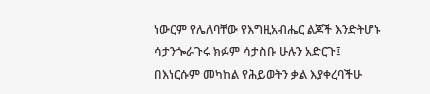ነውርም የሌለባቸው የእግዚአብሔር ልጆች እንድትሆኑ ሳታንጐራጉሩ ክፉም ሳታስቡ ሁሉን አድርጉ፤ በእነርሱም መካከል የሕይወትን ቃል እያቀረባችሁ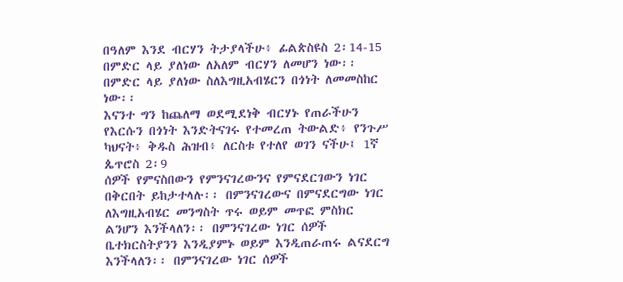በዓለም እንደ ብርሃን ትታያላችሁ፥ ፊልጵስዩስ 2፡14-15
በምድር ላይ ያለነው ለአለም ብርሃን ለመሆን ነው፡፡ በምድር ላይ ያለነው ስለእግዚአብሄርን በጎነት ለመመስከር ነው፡፡
እናንተ ግን ከጨለማ ወደሚደነቅ ብርሃኑ የጠራችሁን የእርሱን በጎነት እንድትናገሩ የተመረጠ ትውልድ፥ የንጉሥ ካህናት፥ ቅዱስ ሕዝብ፥ ለርስቱ የተለየ ወገን ናችሁ፤ 1ኛ ጴጥሮስ 2፡9
ሰዎች የምናስበውን የምንናገረውንና የምናደርገውን ነገር በቅርበት ይከታተላሉ፡፡ በምንናገረውና በምናደርግው ነገር ለእግዚአብሄር መንግስት ጥሩ ወይም መጥፎ ምስክር ልንሆን እንችላለን፡፡ በምንናገረው ነገር ሰዎች ቤተክርስትያንን እንዲያምኑ ወይም እንዲጠራጠሩ ልናደርግ እንችላለን፡፡ በምንናገረው ነገር ሰዎች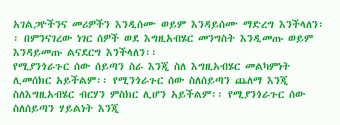አገልጋዮችንና መሪዎችን እንዲሰሙ ወይም እንዳይሰሙ ማድረግ እንችላለን፡፡ በምንናገረው ነገር ሰዎች ወደ እግዚአብሄር መንግስት እንዲመጡ ወይም እንዳይመጡ ልናደርግ እንችላለን፡፡
የሚያንጎራጉር ሰው ሰይጣን ስራ እንጂ ስለ እግዚአብሄር መልካምነት ሊመሰክር አይችልም፡፡ የሚንጎራጉር ሰው ስለሰይጣን ጨለማ እንጂ ስለእግዚአብሄር ብርሃን ምስክር ሊሆን አይችልም፡፡ የሚያንጎራጉር ሰው ስለሰይጣን ሃይልነት እንጂ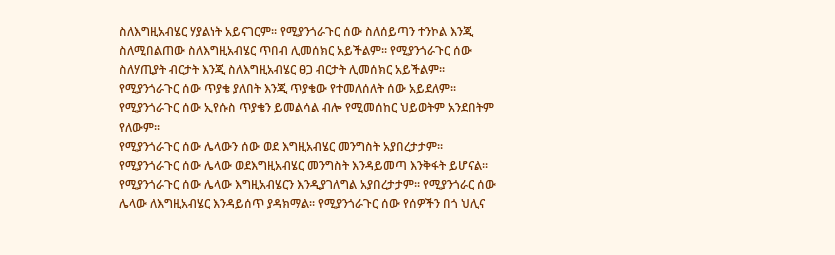ስለእግዚአብሄር ሃያልነት አይናገርም፡፡ የሚያንጎራጉር ሰው ስለሰይጣን ተንኮል እንጂ ስለሚበልጠው ስለእግዚአብሄር ጥበብ ሊመሰክር አይችልም፡፡ የሚያንጎራጉር ሰው ስለሃጢያት ብርታት እንጂ ስለእግዚአብሄር ፀጋ ብርታት ሊመሰክር አይችልም፡፡
የሚያንጎራጉር ሰው ጥያቄ ያለበት እንጂ ጥያቄው የተመለሰለት ሰው አይደለም፡፡ የሚያንጎራጉር ሰው ኢየሱስ ጥያቄን ይመልሳል ብሎ የሚመሰከር ህይወትም አንደበትም የለውም፡፡
የሚያንጎራጉር ሰው ሌላውን ሰው ወደ እግዚአብሄር መንግስት አያበረታታም፡፡ የሚያንጎራጉር ሰው ሌላው ወደእግዚአብሄር መንግስት እንዳይመጣ እንቅፋት ይሆናል፡፡ የሚያንጎራጉር ሰው ሌላው እግዚአብሄርን እንዲያገለግል አያበረታታም፡፡ የሚያንጎራር ሰው ሌላው ለእግዚአብሄር እንዳይሰጥ ያዳክማል፡፡ የሚያንጎራጉር ሰው የሰዎችን በጎ ህሊና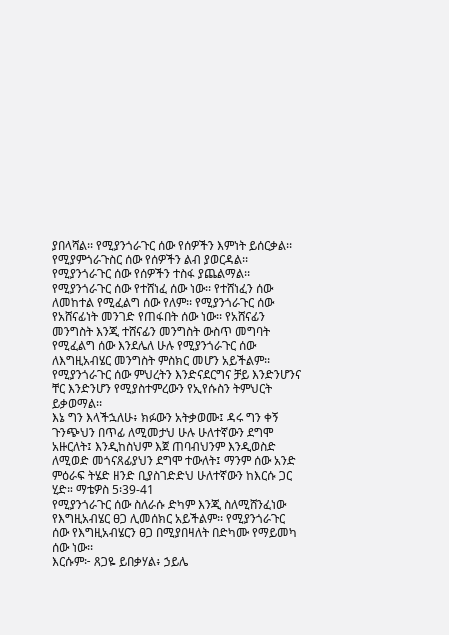ያበላሻል፡፡ የሚያንጎራጉር ሰው የሰዎችን እምነት ይሰርቃል፡፡ የሚያምጎራጉስር ሰው የሰዎችን ልብ ያወርዳል፡፡ የሚያንጎራጉር ሰው የሰዎችን ተስፋ ያጨልማል፡፡
የሚያንጎራጉር ሰው የተሸነፈ ሰው ነው፡፡ የተሸነፈን ሰው ለመከተል የሚፈልግ ሰው የለም፡፡ የሚያንጎራጉር ሰው የአሸናፊነት መንገድ የጠፋበት ሰው ነው፡፡ የአሸናፊን መንግስት እንጂ ተሸናፊን መንግስት ውስጥ መግባት የሚፈልግ ሰው እንደሌለ ሁሉ የሚያንጎራጉር ሰው ለእግዚአብሄር መንግስት ምስክር መሆን አይችልም፡፡
የሚያንጎራጉር ሰው ምህረትን እንድናደርግና ቻይ እንድንሆንና ቸር እንድንሆን የሚያስተምረውን የኢየሱስን ትምህርት ይቃወማል፡፡
እኔ ግን እላችኋለሁ፥ ክፉውን አትቃወሙ፤ ዳሩ ግን ቀኝ ጉንጭህን በጥፊ ለሚመታህ ሁሉ ሁለተኛውን ደግሞ አዙርለት፤ እንዲከስህም እጀ ጠባብህንም እንዲወስድ ለሚወድ መጎናጸፊያህን ደግሞ ተውለት፤ ማንም ሰው አንድ ምዕራፍ ትሄድ ዘንድ ቢያስገድድህ ሁለተኛውን ከእርሱ ጋር ሂድ። ማቴዎስ 5፡39-41
የሚያንጎራጉር ሰው ስለራሱ ድካም እንጂ ስለሚሸንፈነው የእግዚአብሄር ፀጋ ሊመሰክር አይችልም፡፡ የሚያንጎራጉር ሰው የእግዚአብሄርን ፀጋ በሚያበዛለት በድካሙ የማይመካ ሰው ነው፡፡
እርሱም፦ ጸጋዬ ይበቃሃል፥ ኃይሌ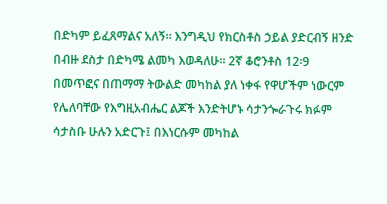በድካም ይፈጸማልና አለኝ። እንግዲህ የክርስቶስ ኃይል ያድርብኝ ዘንድ በብዙ ደስታ በድካሜ ልመካ እወዳለሁ። 2ኛ ቆሮንቶስ 12፡9
በመጥፎና በጠማማ ትውልድ መካከል ያለ ነቀፋ የዋሆችም ነውርም የሌለባቸው የእግዚአብሔር ልጆች እንድትሆኑ ሳታንጐራጉሩ ክፉም ሳታስቡ ሁሉን አድርጉ፤ በእነርሱም መካከል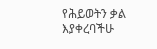የሕይወትን ቃል እያቀረባችሁ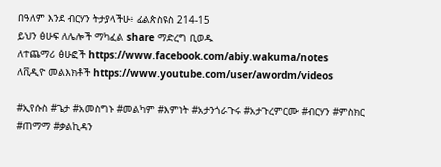በዓለም እንደ ብርሃን ትታያላችሁ፥ ፊልጵስዩስ 214-15
ይህን ፅሁፍ ለሌሎች ማካፈል share ማድረግ ቢወዱ
ለተጨማሪ ፅሁፎች https://www.facebook.com/abiy.wakuma/notes
ለቪዲዮ መልእክቶች https://www.youtube.com/user/awordm/videos

#ኢየሱስ #ጌታ #አመስግኑ #መልካም #እምነት #አታንጎራጉሩ #አታጉረምርሙ #ብርሃን #ምስክር #ጠማማ #ቃልኪዳን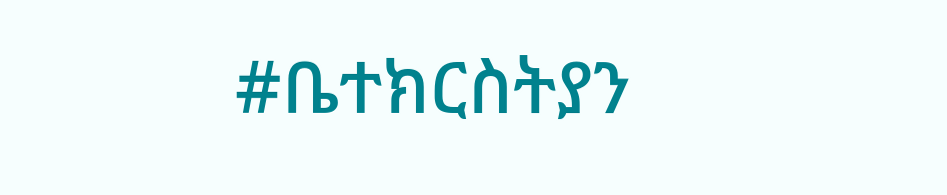#ቤተክርስትያን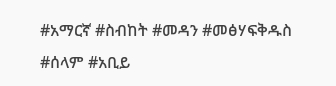#አማርኛ #ስብከት #መዳን #መፅሃፍቅዱስ #ሰላም #አቢይ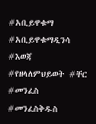#አቢይዋቁማ #አቢይዋቁማዲንሳ #እወጃ #የዘላለምህይወት #ቸር #መንፈስ #መንፈስቅዱስ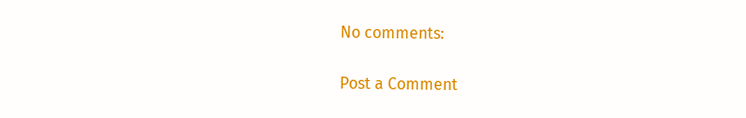No comments:

Post a Comment